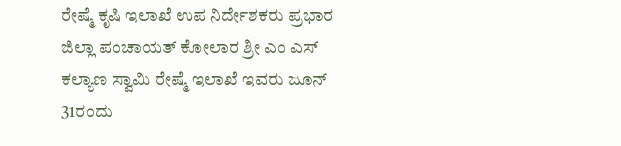ರೇಷ್ಮೆ ಕೃಷಿ ಇಲಾಖೆ ಉಪ ನಿರ್ದೇಶಕರು ಪ್ರಭಾರ ಜಿಲ್ಲಾ ಪಂಚಾಯತ್ ಕೋಲಾರ ಶ್ರೀ ಎಂ ಎಸ್ ಕಲ್ಯಾಣ ಸ್ವಾಮಿ ರೇಷ್ಮೆ ಇಲಾಖೆ ಇವರು ಜೂನ್ 31ರಂದು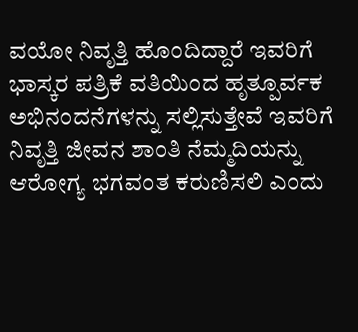ವಯೋ ನಿವೃತ್ತಿ ಹೊಂದಿದ್ದಾರೆ ಇವರಿಗೆ ಭಾಸ್ಕರ ಪತ್ರಿಕೆ ವತಿಯಿಂದ ಹೃತ್ಪೂರ್ವಕ ಅಭಿನಂದನೆಗಳನ್ನು ಸಲ್ಲಿಸುತ್ತೇವೆ ಇವರಿಗೆ ನಿವೃತ್ತಿ ಜೀವನ ಶಾಂತಿ ನೆಮ್ಮದಿಯನ್ನು ಆರೋಗ್ಯ ಭಗವಂತ ಕರುಣಿಸಲಿ ಎಂದು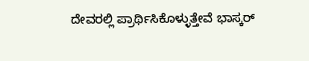ದೇವರಲ್ಲಿ ಪ್ರಾರ್ಥಿಸಿಕೊಳ್ಳುತ್ತೇವೆ ಭಾಸ್ಕರ್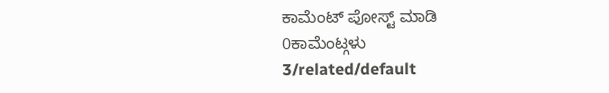ಕಾಮೆಂಟ್ ಪೋಸ್ಟ್ ಮಾಡಿ
0ಕಾಮೆಂಟ್ಗಳು
3/related/default